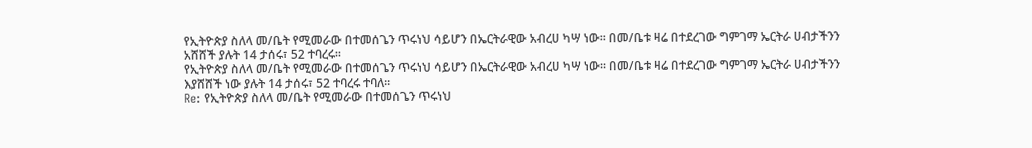የኢትዮጵያ ስለላ መ/ቤት የሚመራው በተመሰጌን ጥሩነህ ሳይሆን በኤርትራዊው አብረሀ ካሣ ነው፡፡ በመ/ቤቱ ዛሬ በተደረገው ግምገማ ኤርትራ ሀብታችንን አሸሸች ያሉት 14 ታሰሩ፣ 52 ተባረሩ፡፡
የኢትዮጵያ ስለላ መ/ቤት የሚመራው በተመሰጌን ጥሩነህ ሳይሆን በኤርትራዊው አብረሀ ካሣ ነው፡፡ በመ/ቤቱ ዛሬ በተደረገው ግምገማ ኤርትራ ሀብታችንን እያሸሸች ነው ያሉት 14 ታሰሩ፣ 52 ተባረሩ ተባለ፡፡
Re: የኢትዮጵያ ስለላ መ/ቤት የሚመራው በተመሰጌን ጥሩነህ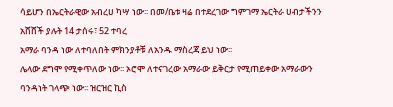ሳይሆን በኤርትራዊው አብረሀ ካሣ ነው፡፡ በመ/ቤቱ ዛሬ በተደረገው ግምገማ ኤርትራ ሀብታችንን አሸሸች ያሉት 14 ታሰሩ፣ 52 ተባረ
አማራ ባንዳ ነው ለተባለበት ምክንያቶቹ ለአንዱ ማስረጃ ይህ ነው፡፡
ሌላው ደግሞ የሚቀጥለው ነው፡፡ ኦሮሞ ለተናገረው አማራው ይቅርታ የሚጠይቀው አማራውን ባንዳነት ገላጭ ነው፡፡ ዝርዝር ኪስ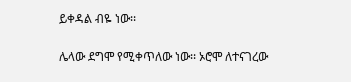ይቀዳል ብዬ ነው፡፡

ሌላው ደግሞ የሚቀጥለው ነው፡፡ ኦሮሞ ለተናገረው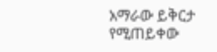አማራው ይቅርታ የሚጠይቀው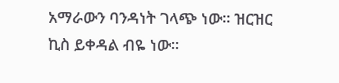አማራውን ባንዳነት ገላጭ ነው፡፡ ዝርዝር ኪስ ይቀዳል ብዬ ነው፡፡